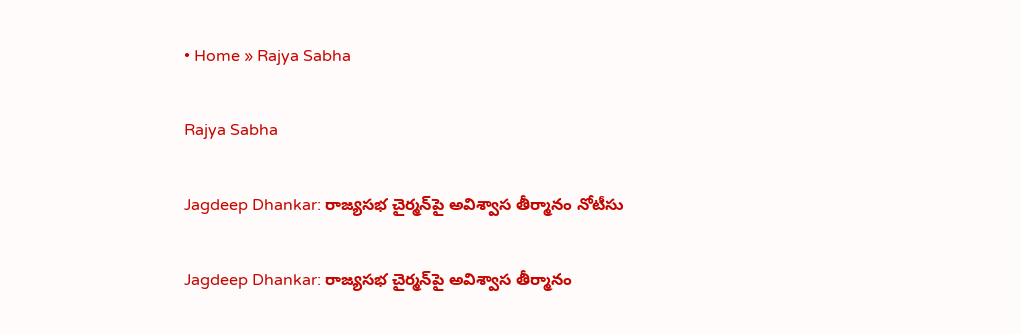• Home » Rajya Sabha

Rajya Sabha

Jagdeep Dhankar: రాజ్యసభ చైర్మన్‌పై అవిశ్వాస తీర్మానం నోటీసు

Jagdeep Dhankar: రాజ్యసభ చైర్మన్‌పై అవిశ్వాస తీర్మానం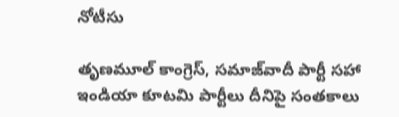నోటీసు

తృణమూల్ కాంగ్రెస్, సమాజ్‌వాదీ పార్టీ సహా ఇండియా కూటమి పార్టీలు దీనిపై సంతకాలు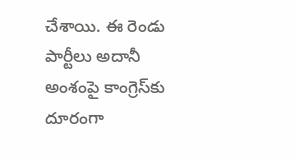చేశాయి. ఈ రెండు పార్టీలు అదానీ అంశంపై కాంగ్రెస్‌కు దూరంగా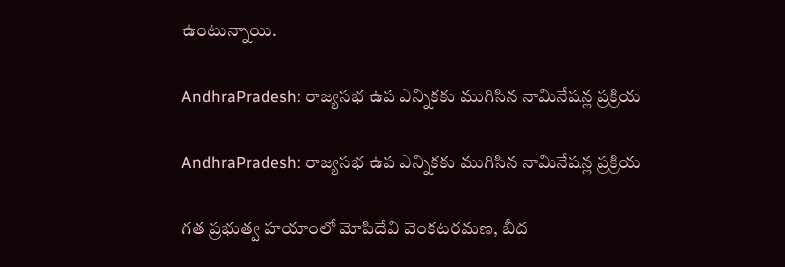ఉంటున్నాయి.

AndhraPradesh: రాజ్యసభ ఉప ఎన్నికకు ముగిసిన నామినేషన్ల ప్రక్రియ

AndhraPradesh: రాజ్యసభ ఉప ఎన్నికకు ముగిసిన నామినేషన్ల ప్రక్రియ

గత ప్రభుత్వ హయాంలో మోపిదేవి వెంకటరమణ, బీద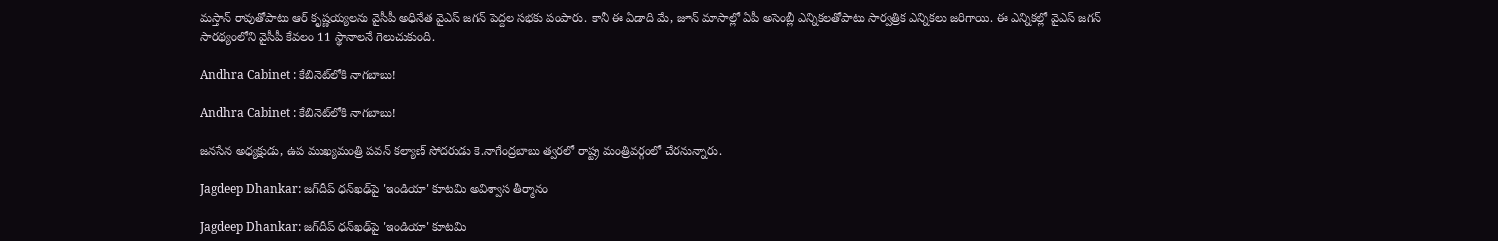మస్తాన్ రావుతోపాటు ఆర్ కృష్ణయ్యలను వైసీపీ అధినేత వైఎస్ జగన్ పెద్దల సభకు పంపారు. కానీ ఈ ఏడాది మే, జూన్ మాసాల్లో ఏపీ అసెంబ్లీ ఎన్నికలతోపాటు సార్వత్రిక ఎన్నికలు జరిగాయి. ఈ ఎన్నికల్లో వైఎస్ జగన్ సారథ్యంలోని వైసీపీ కేవలం 11 స్థానాలనే గెలుచుకుంది.

Andhra Cabinet : కేబినెట్‌లోకి నాగబాబు!

Andhra Cabinet : కేబినెట్‌లోకి నాగబాబు!

జనసేన అధ్యక్షుడు, ఉప ముఖ్యమంత్రి పవన్‌ కల్యాణ్‌ సోదరుడు కె.నాగేంద్రబాబు త్వరలో రాష్ట్ర మంత్రివర్గంలో చేరనున్నారు.

Jagdeep Dhankar: జగ్‌దీప్ ధన్‌ఖఢ్‌పై 'ఇండియా' కూటమి అవిశ్వాస తీర్మానం

Jagdeep Dhankar: జగ్‌దీప్ ధన్‌ఖఢ్‌పై 'ఇండియా' కూటమి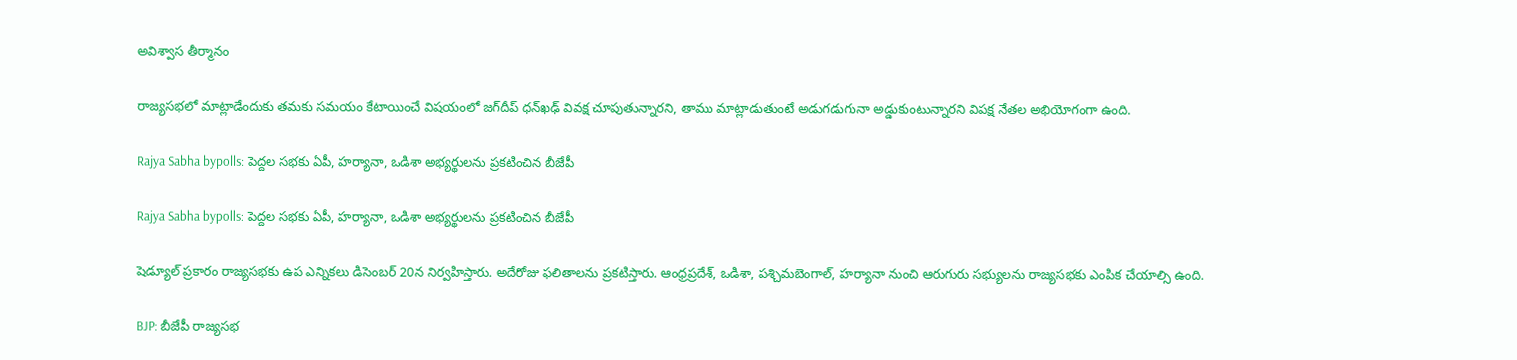అవిశ్వాస తీర్మానం

రాజ్యసభలో మాట్లాడేందుకు తమకు సమయం కేటాయించే విషయంలో జగ్‌దీప్ ధన్‌ఖఢ్ వివక్ష చూపుతున్నారని, తాము మాట్లాడుతుంటే అడుగడుగునా అడ్డుకుంటున్నారని విపక్ష నేతల అభియోగంగా ఉంది.

Rajya Sabha bypolls: పెద్దల సభకు ఏపీ, హర్యానా, ఒడిశా అభ్యర్థులను ప్రకటించిన బీజేపీ

Rajya Sabha bypolls: పెద్దల సభకు ఏపీ, హర్యానా, ఒడిశా అభ్యర్థులను ప్రకటించిన బీజేపీ

షెడ్యూల్ ప్రకారం రాజ్యసభకు ఉప ఎన్నికలు డిసెంబర్ 20న నిర్వహిస్తారు. అదేరోజు ఫలితాలను ప్రకటిస్తారు. ఆంధ్రప్రదేశ్, ఒడిశా, పశ్చిమబెంగాల్, హర్యానా నుంచి ఆరుగురు సభ్యులను రాజ్యసభకు ఎంపిక చేయాల్సి ఉంది.

BJP: బీజేపీ రాజ్యసభ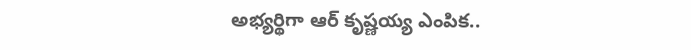అభ్యర్థిగా ఆర్‌ కృష్ణయ్య ఎంపిక..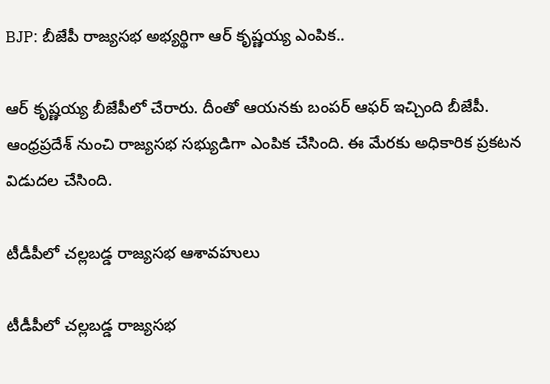BJP: బీజేపీ రాజ్యసభ అభ్యర్థిగా ఆర్‌ కృష్ణయ్య ఎంపిక..

ఆర్ కృష్ణయ్య బీజేపీలో చేరారు. దీంతో ఆయనకు బంపర్ ఆఫర్ ఇచ్చింది బీజేపీ. ఆంధ్రప్రదేశ్ నుంచి రాజ్యసభ సభ్యుడిగా ఎంపిక చేసింది. ఈ మేరకు అధికారిక ప్రకటన విడుదల చేసింది.

టీడీపీలో చల్లబడ్డ రాజ్యసభ ఆశావహులు

టీడీపీలో చల్లబడ్డ రాజ్యసభ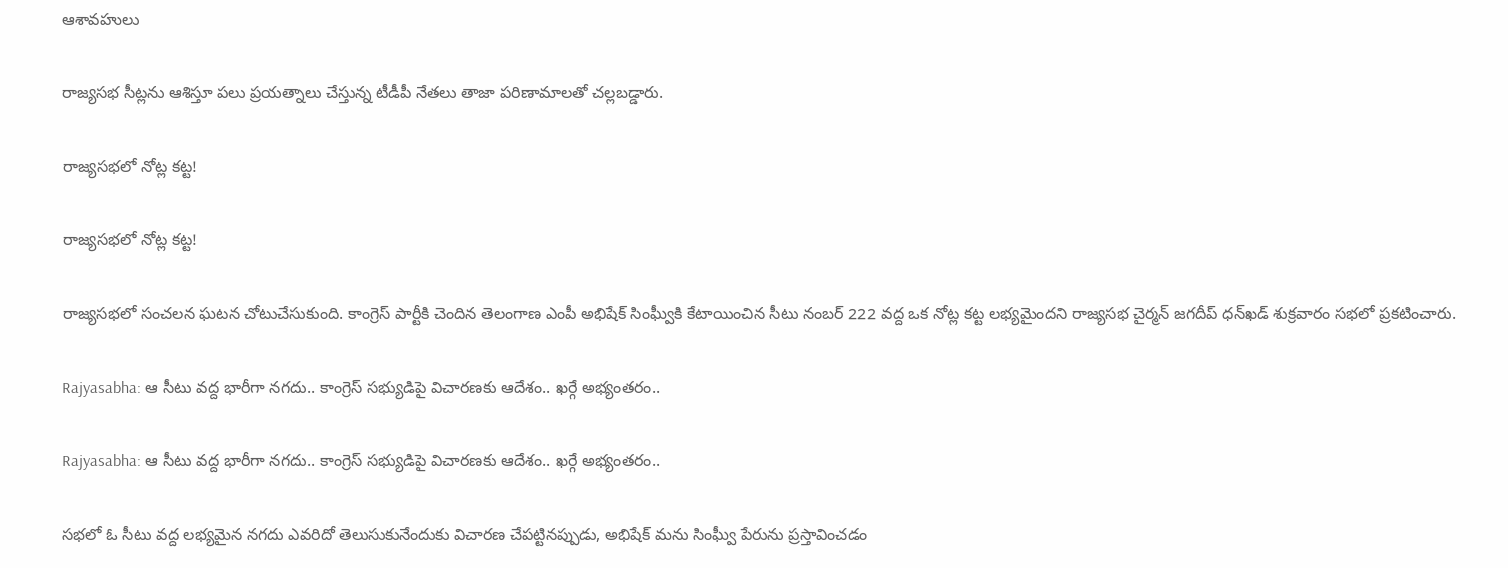ఆశావహులు

రాజ్యసభ సీట్లను ఆశిస్తూ పలు ప్రయత్నాలు చేస్తున్న టీడీపీ నేతలు తాజా పరిణామాలతో చల్లబడ్డారు.

రాజ్యసభలో నోట్ల కట్ట!

రాజ్యసభలో నోట్ల కట్ట!

రాజ్యసభలో సంచలన ఘటన చోటుచేసుకుంది. కాంగ్రెస్‌ పార్టీకి చెందిన తెలంగాణ ఎంపీ అభిషేక్‌ సింఘ్వీకి కేటాయించిన సీటు నంబర్‌ 222 వద్ద ఒక నోట్ల కట్ట లభ్యమైందని రాజ్యసభ చైర్మన్‌ జగదీప్‌ ధన్‌ఖడ్‌ శుక్రవారం సభలో ప్రకటించారు.

Rajyasabha: ఆ సీటు వద్ద భారీగా నగదు.. కాంగ్రెస్ సభ్యుడిపై విచారణకు ఆదేశం.. ఖర్గే అభ్యంతరం..

Rajyasabha: ఆ సీటు వద్ద భారీగా నగదు.. కాంగ్రెస్ సభ్యుడిపై విచారణకు ఆదేశం.. ఖర్గే అభ్యంతరం..

సభలో ఓ సీటు వద్ద లభ్యమైన నగదు ఎవరిదో తెలుసుకునేందుకు విచారణ చేపట్టినప్పుడు, అభిషేక్ మను సింఘ్వీ పేరును ప్రస్తావించడం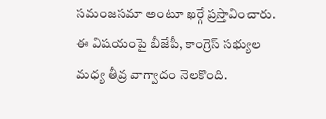సమంజసమా అంటూ ఖర్గే ప్రస్తావించారు. ఈ విషయంపై బీజేపీ, కాంగ్రెస్ సభ్యుల మధ్య తీవ్ర వాగ్వాదం నెలకొంది.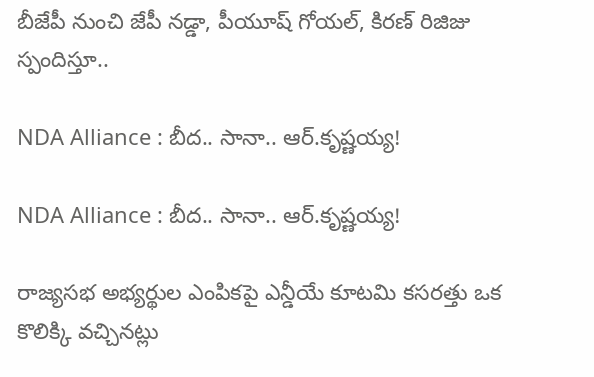బీజేపీ నుంచి జేపీ నడ్డా, పీయూష్ గోయల్, కిరణ్ రిజిజు స్పందిస్తూ..

NDA Alliance : బీద.. సానా.. ఆర్‌.కృష్ణయ్య!

NDA Alliance : బీద.. సానా.. ఆర్‌.కృష్ణయ్య!

రాజ్యసభ అభ్యర్థుల ఎంపికపై ఎన్డీయే కూటమి కసరత్తు ఒక కొలిక్కి వచ్చినట్లు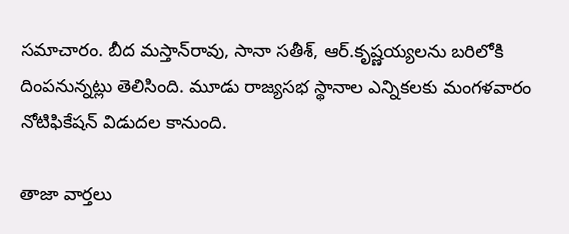సమాచారం. బీద మస్తాన్‌రావు, సానా సతీశ్‌, ఆర్‌.కృష్ణయ్యలను బరిలోకి దింపనున్నట్లు తెలిసింది. మూడు రాజ్యసభ స్థానాల ఎన్నికలకు మంగళవారం నోటిఫికేషన్‌ విడుదల కానుంది.

తాజా వార్తలు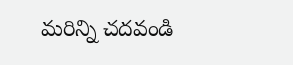మరిన్ని చదవండి